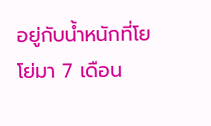อยู่กับน้ำหนักที่โยโย่มา 7 เดือน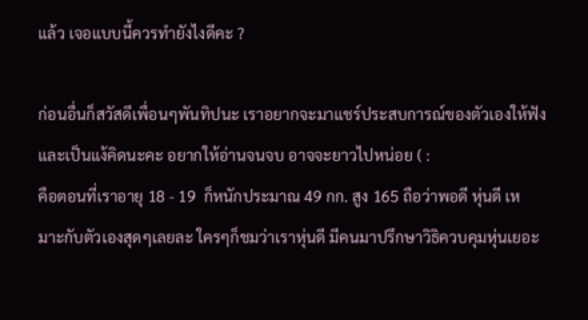แล้ว เจอแบบนี้ควรทำยังไงดีคะ ?

ก่อนอื่นก็สวัสดีเพื่อนๆพันทิปนะ เราอยากจะมาแชร์ประสบการณ์ของตัวเองให้ฟังและเป็นแง้คิดนะคะ อยากให้อ่านจนจบ อาจจะยาวไปหน่อย ( :
คือตอนที่เราอายุ 18 - 19  ก็หนักประมาณ 49 กก. สูง 165 ถือว่าพอดี หุ่นดี เหมาะกับตัวเองสุดๆเลยละ ใครๆก็ชมว่าเราหุ่นดี มีคนมาปรึกษาวิธิควบคุมหุ่นเยอะ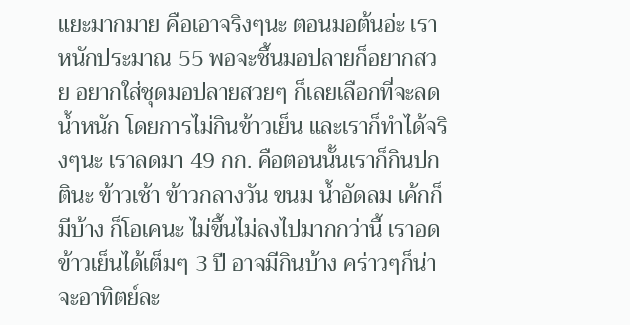แยะมากมาย คือเอาจริงๆนะ ตอนมอต้นอ่ะ เราหนักประมาณ 55 พอจะชึ้นมอปลายก็อยากสวย อยากใส่ชุดมอปลายสวยๆ ก็เลยเลือกที่จะลดน้ำหนัก โดยการไม่กินข้าวเย็น และเราก็ทำได้จริงๆนะ เราลดมา 49 กก. คือตอนนั้นเราก็กินปกตินะ ข้าวเช้า ข้าวกลางวัน ขนม น้ำอัดลม เค้กก็มีบ้าง ก็โอเคนะ ไม่ขึ้นไม่ลงไปมากกว่านี้ เราอดข้าวเย็นได้เต็มๆ 3 ปี อาจมีกินบ้าง คร่าวๆก็น่าจะอาทิตย์ละ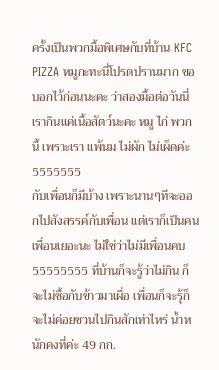ครั้งเป็นพวกมื้อพิเศษกับที่บ้าน KFC PIZZA หมูกะทะนี่โปรดปรานมาก ขอบอกไว้ก่อนนะคะ ว่าสองมื้อต่อวันนี่เรากินแค่เนื้อสัตว์นะคะ หมู ไก่ พวกนี้ เพราะเรา แพ้นม ไม่ผัก ไม่เผ็ดค่ะ 5555555
กับเพื่อนก็มีบ้าง เพราะนานๆทีจะออกไปสังสรรค์กับเพื่อน แต่เราก็เป็นคนเพื่อนเยอะนะ ไม่ใช่ว่าไม่มีเพื่อนคบ 55555555 ที่บ้านก็จะรู้ว่าไม่กิน ก็จะไม่ซื้อกับข้าวมาเผื่อ เพื่อนก็จะรุ้ก็จะไม่ค่อยชวนไปกินสักเท่าไหร่ น้ำหนักคงที่ค่ะ 49 กก.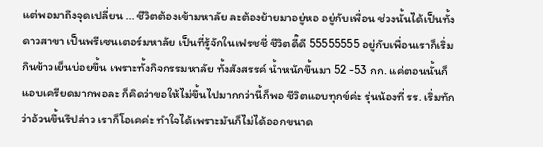แต่พอมาถึงจุดเปลี่ยน ... ชีวิตต้องเข้ามหาลัย ละต้องย้ายมาอยู่หอ อยู่กับเพื่อน ช่วงนั้นได้เป็นทั้งดาวสาขา เป็นพรีเซนเตอร์มหาลัย เป็นที่รู้จักในเฟรชชี่ ชีวิตดี๊ดี 55555555 อยู่กับเพื่อนเราก็เริ่มกินข้าวเย็นบ่อยขึ้น เพราะทั้งกิจกรรมหาลัย ทั้งสังสรรค์ น้ำหนักขึ้นมา 52 -53 กก. แค่ตอนนั้นก็แอบเครียดมากพอละ ก็คิดว่าขอให้ไม่ขึ้นไปมากกว่านี้ก็พอ ชีวิตแอบทุกข์ค่ะ รุ่นน้องที่ รร. เริ่มทักว่าอ้วนขึ้นรึปล่าว เราก็โอเคค่ะ ทำใจได้เพราะมันก็ไม่ได้ออกขนาด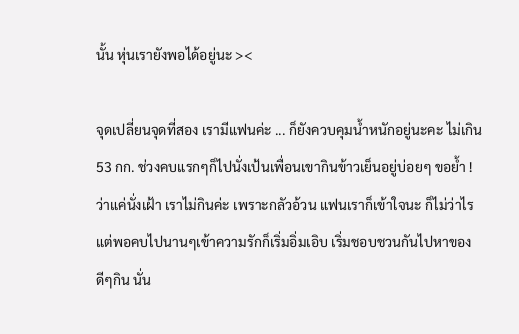นั้น หุ่นเรายังพอได้อยู่นะ ><

จุดเปลี่ยนจุดที่สอง เรามีแฟนค่ะ ... ก็ยังควบคุมน้ำหนักอยู่นะคะ ไม่เกิน 53 กก. ช่วงคบแรกๆก็ไปนั่งเป้นเพื่อนเขากินข้าวเย็นอยู่บ่อยๆ ขอย้ำ ! ว่าแค่นั่งเฝ้า เราไม่กินค่ะ เพราะกลัวอ้วน แฟนเราก็เข้าใจนะ ก็ไม่ว่าไร แต่พอคบไปนานๆเข้าความรักก็เริ่มอิ่มเอิบ เริ่มชอบชวนกันไปหาของดีๆกิน นั่น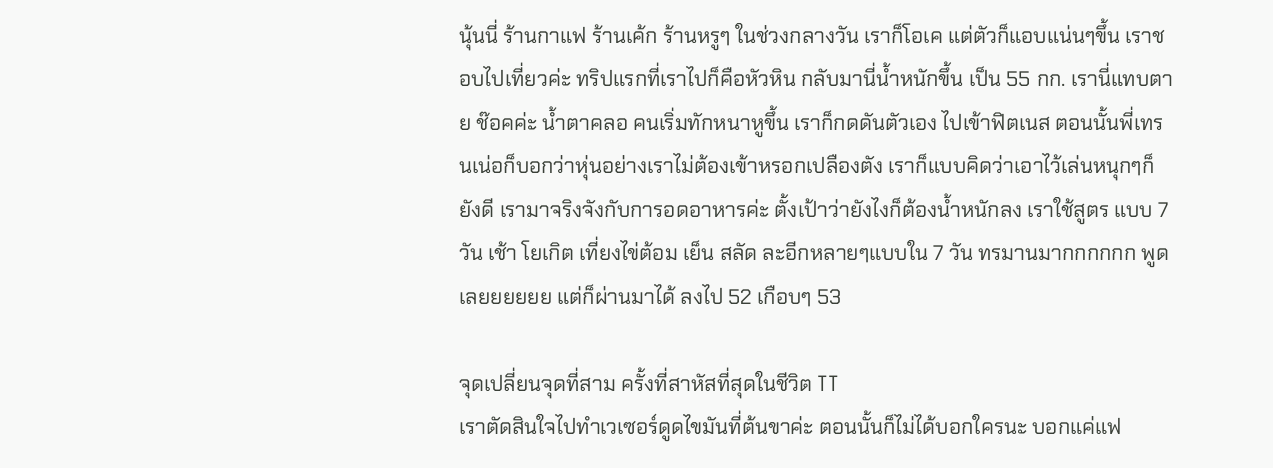นุ้นนี่ ร้านกาแฟ ร้านเค้ก ร้านหรูๆ ในช่วงกลางวัน เราก็โอเค แต่ตัวก็แอบแน่นๆขึ้น เราชอบไปเที่ยวค่ะ ทริปแรกที่เราไปก็คือหัวหิน กลับมานี่น้ำหนักขึ้น เป็น 55 กก. เรานี่แทบตาย ช๊อคค่ะ น้ำตาคลอ คนเริ่มทักหนาหูขึ้น เราก็กดดันตัวเอง ไปเข้าฟิตเนส ตอนนั้นพี่เทรนเน่อก็บอกว่าหุ่นอย่างเราไม่ต้องเข้าหรอกเปลืองตัง เราก็แบบคิดว่าเอาไว้เล่นหนุกๆก็ยังดี เรามาจริงจังกับการอดอาหารค่ะ ตั้งเป้าว่ายังไงก็ต้องน้ำหนักลง เราใช้สูตร แบบ 7 วัน เช้า โยเกิต เที่ยงไข่ต้อม เย็น สลัด ละอีกหลายๆแบบใน 7 วัน ทรมานมากกกกกก พูดเลยยยยยย แต่ก็ผ่านมาได้ ลงไป 52 เกือบๆ 53

จุดเปลี่ยนจุดที่สาม ครั้งที่สาหัสที่สุดในชีวิต TT
เราตัดสินใจไปทำเวเซอร์ดูดไขมันที่ต้นขาค่ะ ตอนนั้นก็ไม่ได้บอกใครนะ บอกแค่แฟ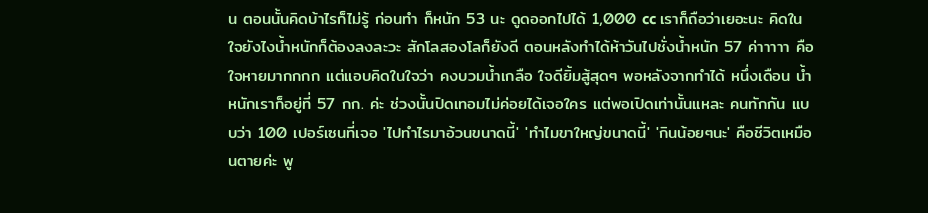น ตอนนั้นคิดบ้าไรก็ไม่รู้ ก่อนทำ ก็หนัก 53 นะ ดูดออกไปได้ 1,000 cc เราก็ถือว่าเยอะนะ คิดในใจยังไงน้ำหนักก็ต้องลงละวะ สักโลสองโลก็ยังดี ตอนหลังทำได้ห้าวันไปชั่งน้ำหนัก 57 ค่าาาาา คือใจหายมากกกก แต่แอบคิดในใจว่า คงบวมน้ำเกลือ ใจดียิ้มสู้สุดๆ พอหลังจากทำได้ หนึ่งเดือน น้ำหนักเราก็อยู่ที่ 57 กก. ค่ะ ช่วงนั้นปิดเทอมไม่ค่อยได้เจอใคร แต่พอเปิดเท่านั้นแหละ คนทักกัน แบบว่า 100 เปอร์เซนที่เจอ 'ไปทำไรมาอ้วนขนาดนี้' 'ทำไมขาใหญ่ขนาดนี้' 'กินน้อยๆนะ' คือชีวิตเหมือนตายค่ะ พู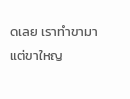ดเลย เราทำขามา แต่ขาใหญ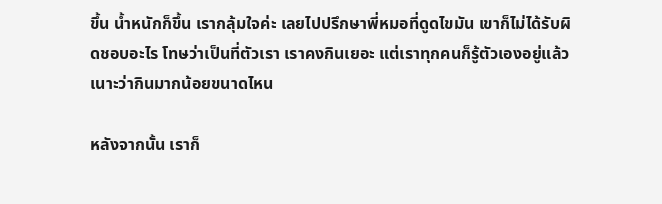ขึ้น น้ำหนักก็ขึ้น เรากลุ้มใจค่ะ เลยไปปรึกษาพี่หมอที่ดูดไขมัน เขาก็ไม่ได้รับผิดชอบอะไร โทษว่าเป็นที่ตัวเรา เราคงกินเยอะ แต่เราทุกคนก็รู้ตัวเองอยู่แล้วเนาะว่ากินมากน้อยขนาดไหน

หลังจากนั้น เราก็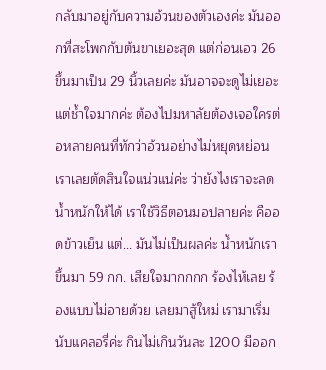กลับมาอยู่กับความอ้วนของตัวเองค่ะ มันออกที่สะโพกกับต้นขาเยอะสุด แต่ก่อนเอว 26 ขึ้นมาเป็น 29 นิ้วเลยค่ะ มันอาจจะดูไม่เยอะ แต่ช้ำใจมากค่ะ ต้องไปมหาลัยต้องเจอใครต่อหลายคนที่ทักว่าอ้วนอย่างไม่หยุดหย่อน เราเลยตัดสินใจแน่วแน่ค่ะ ว่ายังไงเราจะลดน้ำหนักให้ได้ เราใช้วิธีตอนมอปลายค่ะ คืออดข้าวเย็น แต่... มันไม่เป็นผลค่ะ น้ำหนักเราขึ้นมา 59 กก. เสียใจมากกกก ร้องไห้เลย ร้องแบบไม่อายด้วย เลยมาสู้ใหม่ เรามาเริ่มนับแคลอรี่ค่ะ กินไม่เกินวันละ 1200 มีออก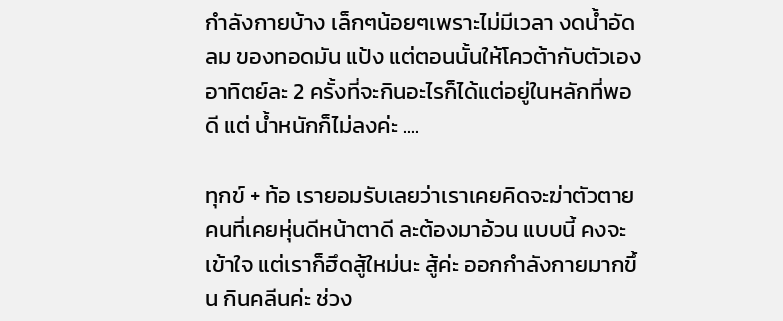กำลังกายบ้าง เล็กๆน้อยๆเพราะไม่มีเวลา งดน้ำอัดลม ของทอดมัน แป้ง แต่ตอนนั้นให้โควต้ากับตัวเอง อาทิตย์ละ 2 ครั้งที่จะกินอะไรก็ได้แต่อยู่ในหลักที่พอดี แต่ น้ำหนักก็ไม่ลงค่ะ ....

ทุกข์ + ท้อ เรายอมรับเลยว่าเราเคยคิดจะฆ่าตัวตาย คนที่เคยหุ่นดีหน้าตาดี ละต้องมาอ้วน แบบนี้ คงจะเข้าใจ แต่เราก็ฮึดสู้ใหม่นะ สู้ค่ะ ออกกำลังกายมากขึ้น กินคลีนค่ะ ช่วง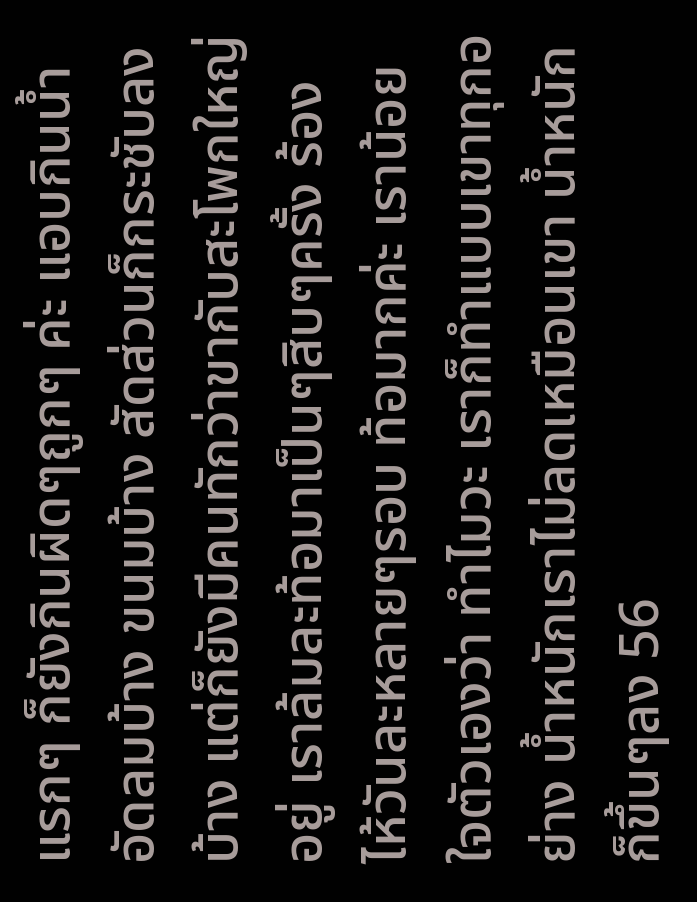แรกๆ ก็ยังกินผิดๆถูกๆ ค่ะ แอบกินน้ำอัดลมบ้าง ขนมบ้าง สัดส่วนก็กระชับลงบ้าง แต่ก็ยังมีคนทักว่าขากับสะโพกใหญ่อยู่ เราล้มละท้อมาเป็นๆสิบๆครั้ง ร้องไห้วันละหลายๆรอบ ท้อมากค่ะ เราน้อยใจตัวเองว่า ทำไมวะ เราก็ทำแบบเขาทุกอย่าง น้ำหนักเราไม่ลดเหมือนเขา น้ำหนักก็ขึ้นๆลง 56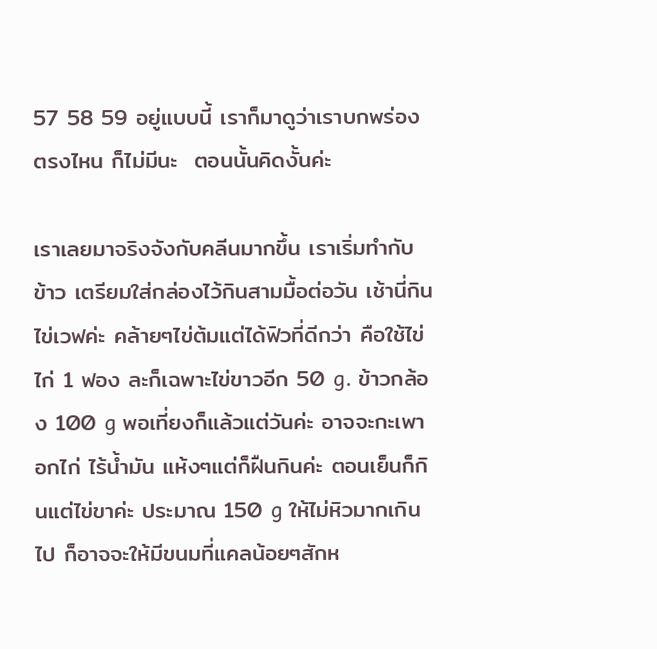57 58 59 อยู่แบบนี้ เราก็มาดูว่าเราบกพร่องตรงไหน ก็ไม่มีนะ  ตอนนั้นคิดงั้นค่ะ

เราเลยมาจริงจังกับคลีนมากขึ้น เราเริ่มทำกับข้าว เตรียมใส่กล่องไว้กินสามมื้อต่อวัน เช้านี่กิน ไข่เวฟค่ะ คล้ายๆไข่ต้มแต่ได้ฟิวที่ดีกว่า คือใช้ไข่ไก่ 1 ฟอง ละก็เฉพาะไข่ขาวอีก 50 g. ข้าวกล้อง 100 g พอเที่ยงก็แล้วแต่วันค่ะ อาจจะกะเพาอกไก่ ไร้น้ำมัน แห้งๆแต่ก็ฝืนกินค่ะ ตอนเย็นก็กินแต่ไข่ขาค่ะ ประมาณ 150 g ให้ไม่หิวมากเกินไป ก็อาจจะให้มีขนมที่แคลน้อยๆสักห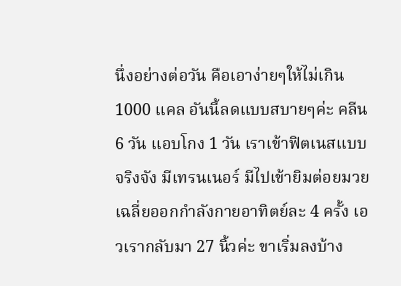นึ่งอย่างต่อวัน คือเอาง่ายๆให้ไม่เกิน 1000 แคล อันนี้ลดแบบสบายๆค่ะ คลีน 6 วัน แอบโกง 1 วัน เราเข้าฟิตเนสแบบจริงจัง มีเทรนเนอร์ มีไปเข้ายิมต่อยมวย เฉลี่ยออกกำลังกายอาทิตย์ละ 4 ครั้ง เอวเรากลับมา 27 นิ้วค่ะ ขาเริ่มลงบ้าง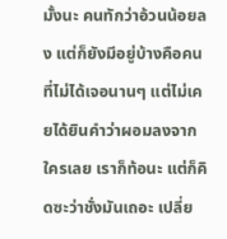มั้งนะ คนทักว่าอ้วนน้อยลง แต่ก็ยังมีอยู่บ้างคือคนที่ไม่ได้เจอนานๆ แต่ไม่เคยได้ยินคำว่าผอมลงจากใครเลย เราก็ท้อนะ แต่ก็คิดซะว่าชั่งมันเถอะ เปลี่ย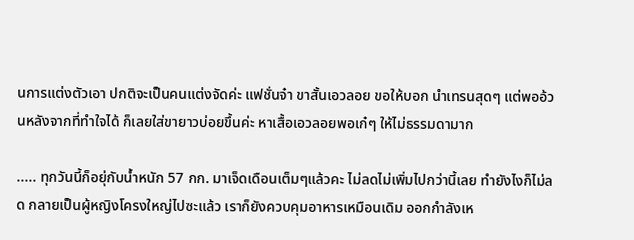นการแต่งตัวเอา ปกติจะเป็นคนแต่งจัดค่ะ แฟชั่นจ๋า ขาสั้นเอวลอย ขอให้บอก นำเทรนสุดๆ แต่พออ้วนหลังจากที่ทำใจได้ ก็เลยใส่ขายาวบ่อยขึ้นค่ะ หาเสื้อเอวลอยพอเก๋ๆ ให้ไม่ธรรมดามาก

..... ทุกวันนี้ก็อยุ่กับน้ำหนัก 57 กก. มาเจ็ดเดือนเต็มๆแล้วคะ ไม่ลดไม่เพิ่มไปกว่านี้เลย ทำยังไงก็ไม่ลด กลายเป็นผู้หญิงโครงใหญ่ไปซะแล้ว เราก็ยังควบคุมอาหารเหมือนเดิม ออกกำลังเห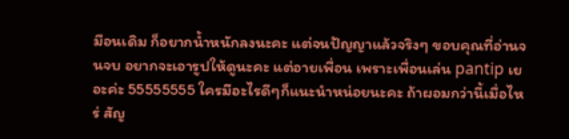มือนเดิม ก็อยากน้ำหนักลงนะคะ แต่จนปัญญาแล้วจริงๆ ขอบคุณที่อ่านจนจบ อยากจะเอารูปให้ดูนะคะ แต่อายเพื่อน เพราะเพื่อนเล่น pantip เยอะค่ะ 55555555 ใครมีอะไรดีๆก็แนะนำหน่อยนะคะ ถ้าผอมกว่านี้เมื่อไหร่ สัญ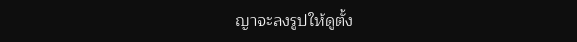ญาจะลงรูปให้ดูตั้ง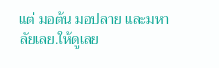แต่ มอต้น มอปลาย และมหาลัยเลย.ให้ดูเลย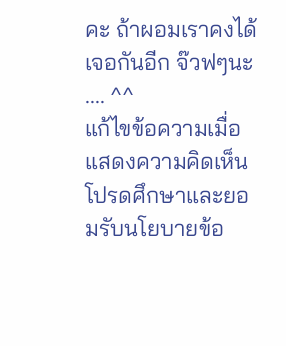คะ ถ้าผอมเราคงได้เจอกันอีก จ๊วฟๆนะ .... ^^
แก้ไขข้อความเมื่อ
แสดงความคิดเห็น
โปรดศึกษาและยอมรับนโยบายข้อ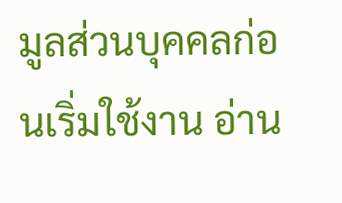มูลส่วนบุคคลก่อนเริ่มใช้งาน อ่าน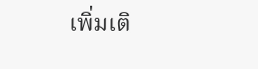เพิ่มเติ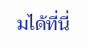มได้ที่นี่